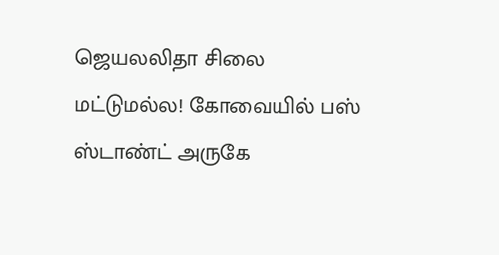ஜெயலலிதா சிலை மட்டுமல்ல! கோவையில் பஸ் ஸ்டாண்ட் அருகே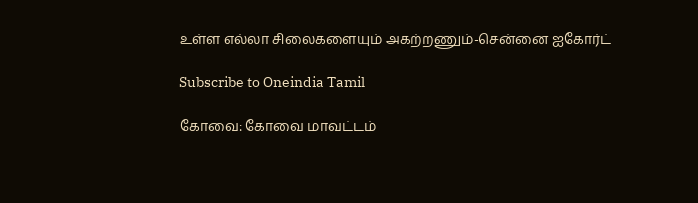உள்ள எல்லா சிலைகளையும் அகற்றணும்-சென்னை ஐகோர்ட்

Subscribe to Oneindia Tamil

கோவை: கோவை மாவட்டம்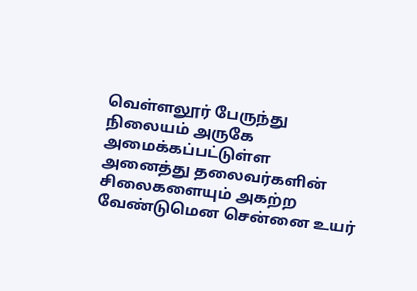வெள்ளலூர் பேருந்து நிலையம் அருகே அமைக்கப்பட்டுள்ள அனைத்து தலைவர்களின் சிலைகளையும் அகற்ற வேண்டுமென சென்னை உயர்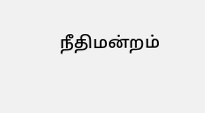நீதிமன்றம்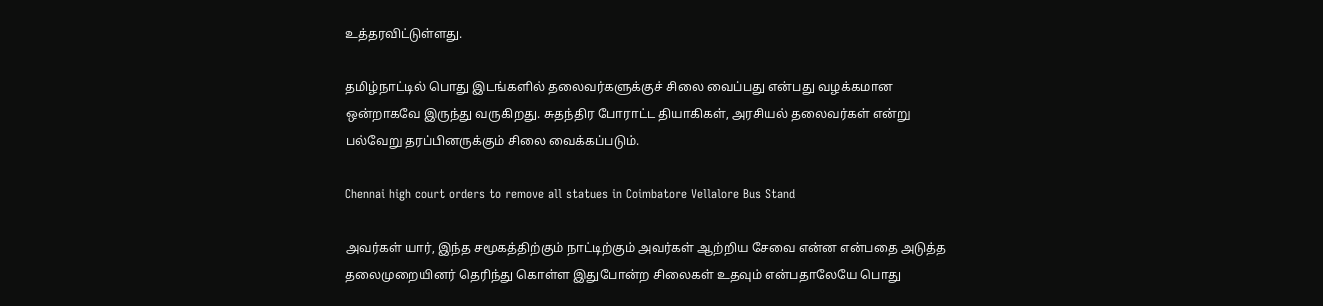உத்தரவிட்டுள்ளது.

தமிழ்நாட்டில் பொது இடங்களில் தலைவர்களுக்குச் சிலை வைப்பது என்பது வழக்கமான ஒன்றாகவே இருந்து வருகிறது. சுதந்திர போராட்ட தியாகிகள், அரசியல் தலைவர்கள் என்று பல்வேறு தரப்பினருக்கும் சிலை வைக்கப்படும்.

Chennai high court orders to remove all statues in Coimbatore Vellalore Bus Stand

அவர்கள் யார், இந்த சமூகத்திற்கும் நாட்டிற்கும் அவர்கள் ஆற்றிய சேவை என்ன என்பதை அடுத்த தலைமுறையினர் தெரிந்து கொள்ள இதுபோன்ற சிலைகள் உதவும் என்பதாலேயே பொது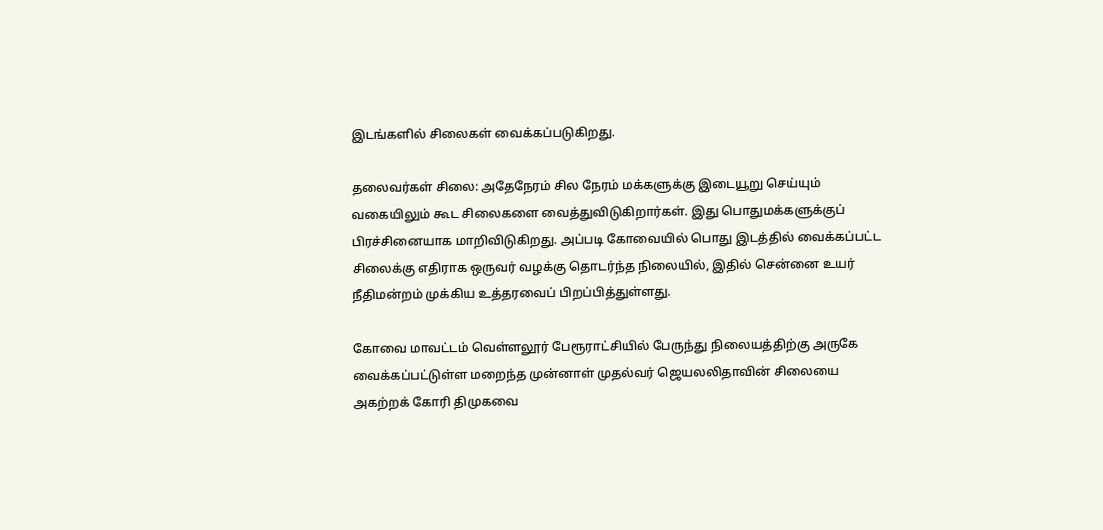இடங்களில் சிலைகள் வைக்கப்படுகிறது.

தலைவர்கள் சிலை: அதேநேரம் சில நேரம் மக்களுக்கு இடையூறு செய்யும் வகையிலும் கூட சிலைகளை வைத்துவிடுகிறார்கள். இது பொதுமக்களுக்குப் பிரச்சினையாக மாறிவிடுகிறது. அப்படி கோவையில் பொது இடத்தில் வைக்கப்பட்ட சிலைக்கு எதிராக ஒருவர் வழக்கு தொடர்ந்த நிலையில், இதில் சென்னை உயர் நீதிமன்றம் முக்கிய உத்தரவைப் பிறப்பித்துள்ளது.

கோவை மாவட்டம் வெள்ளலூர் பேரூராட்சியில் பேருந்து நிலையத்திற்கு அருகே வைக்கப்பட்டுள்ள மறைந்த முன்னாள் முதல்வர் ஜெயலலிதாவின் சிலையை அகற்றக் கோரி திமுகவை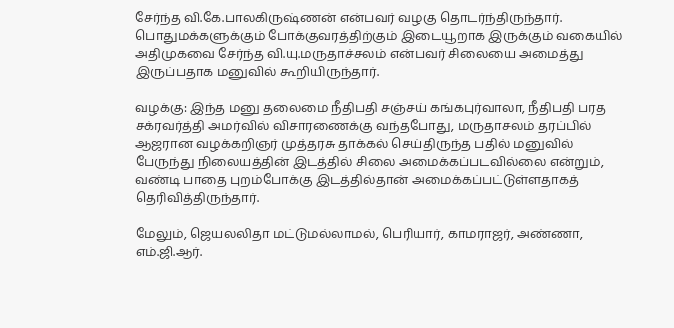சேர்ந்த வி.கே.பாலகிருஷ்ணன் என்பவர் வழகு தொடர்ந்திருந்தார். பொதுமக்களுக்கும் போக்குவரத்திற்கும் இடையூறாக இருக்கும் வகையில் அதிமுகவை சேர்ந்த வி.யு.மருதாச்சலம் என்பவர் சிலையை அமைத்து இருப்பதாக மனுவில் கூறியிருந்தார்.

வழக்கு: இந்த மனு தலைமை நீதிபதி சஞ்சய் கங்கபுர்வாலா, நீதிபதி பரத சக்ரவர்த்தி அமர்வில் விசாரணைக்கு வந்தபோது, மருதாசலம் தரப்பில் ஆஜரான வழக்கறிஞர் முத்தரசு தாக்கல் செய்திருந்த பதில் மனுவில் பேருந்து நிலையத்தின் இடத்தில் சிலை அமைக்கப்படவில்லை என்றும், வண்டி பாதை புறம்போக்கு இடத்தில்தான் அமைக்கப்பட்டுள்ளதாகத் தெரிவித்திருந்தார்.

மேலும், ஜெயலலிதா மட்டுமல்லாமல், பெரியார், காமராஜர், அண்ணா, எம்.ஜி.ஆர்.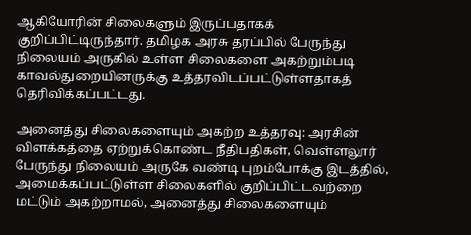ஆகியோரின் சிலைகளும் இருப்பதாகக் குறிப்பிட்டிருந்தார். தமிழக அரசு தரப்பில் பேருந்து நிலையம் அருகில் உள்ள சிலைகளை அகற்றும்படி காவல்துறையினருக்கு உத்தரவிடப்பட்டுள்ளதாகத் தெரிவிக்கப்பட்டது.

அனைத்து சிலைகளையும் அகற்ற உத்தரவு: அரசின் விளக்கத்தை ஏற்றுக்கொண்ட நீதிபதிகள், வெள்ளலூர் பேருந்து நிலையம் அருகே வண்டி புறம்போக்கு இடத்தில், அமைக்கப்பட்டுள்ள சிலைகளில் குறிப்பிட்டவற்றை மட்டும் அகற்றாமல், அனைத்து சிலைகளையும்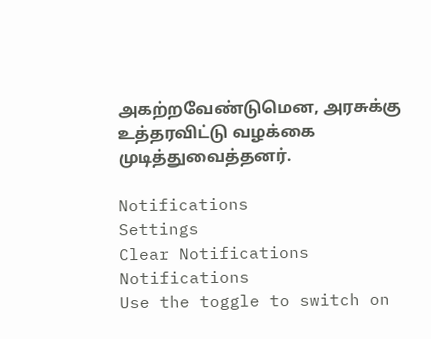அகற்றவேண்டுமென, அரசுக்கு உத்தரவிட்டு வழக்கை முடித்துவைத்தனர்.

Notifications
Settings
Clear Notifications
Notifications
Use the toggle to switch on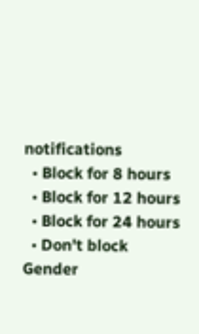notifications
  • Block for 8 hours
  • Block for 12 hours
  • Block for 24 hours
  • Don't block
Gender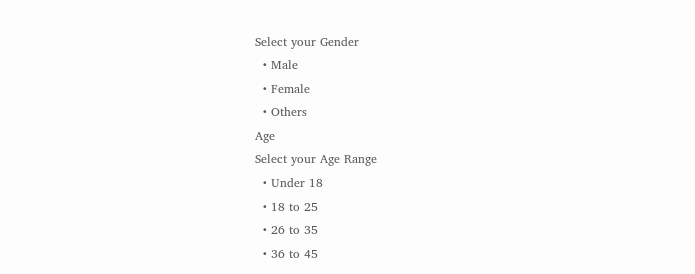Select your Gender
  • Male
  • Female
  • Others
Age
Select your Age Range
  • Under 18
  • 18 to 25
  • 26 to 35
  • 36 to 45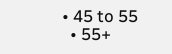• 45 to 55
  • 55+